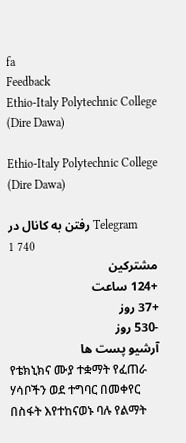fa
Feedback
Ethio-Italy Polytechnic College (Dire Dawa)

Ethio-Italy Polytechnic College (Dire Dawa)

رفتن به کانال در Telegram
1 740
مشترکین
+124 ساعت
+37 روز
-530 روز
آرشیو پست ها
የቴክኒክና ሙያ ተቋማት የፈጠራ ሃሳቦችን ወደ ተግባር በመቀየር በስፋት እየተከናወኑ ባሉ የልማት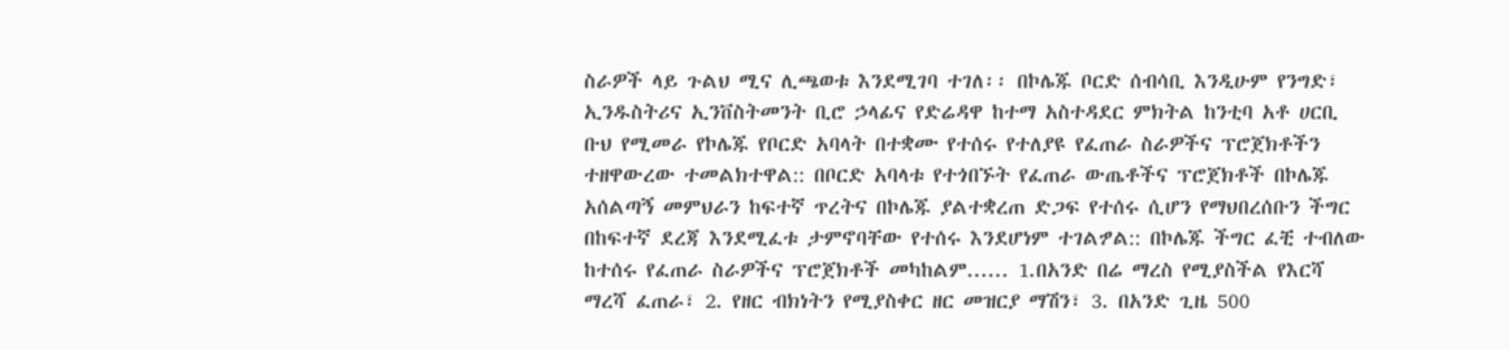ስራዎች ላይ ጉልህ ሚና ሊጫወቱ እንደሚገባ ተገለ፡፡ በኮሌጁ ቦርድ ሰብሳቢ እንዲሁም የንግድ፣ ኢንዱስትሪና ኢንቨስትመንት ቢሮ ኃላፊና የድሬዳዋ ከተማ አስተዳደር ምክትል ከንቲባ አቶ ሀርቢ ቡህ የሚመራ የኮሌጁ የቦርድ አባላት በተቋሙ የተሰሩ የተለያዩ የፈጠራ ስራዎችና ፕሮጀክቶችን ተዘዋውረው ተመልክተዋል:: በቦርድ አባላቱ የተጎበኙት የፈጠራ ውጤቶችና ፕሮጀክቶች በኮሌጁ አሰልጣኝ መምህራን ከፍተኛ ጥረትና በኮሌጁ ያልተቋረጠ ድጋፍ የተሰሩ ሲሆን የማህበረሰቡን ችግር በከፍተኛ ደረጃ እንደሚፈቱ ታምኖባቸው የተሰሩ እንደሆነም ተገልፇል:: በኮሌጁ ችግር ፈቺ ተብለው ከተሰሩ የፈጠራ ስራዎችና ፕሮጀክቶች መካከልም...... 1.በአንድ በሬ ማረስ የሚያስችል የእርሻ ማረሻ ፈጠራ፣ 2. የዘር ብክነትን የሚያስቀር ዘር መዝርያ ማሽን፣ 3. በአንድ ጊዜ 500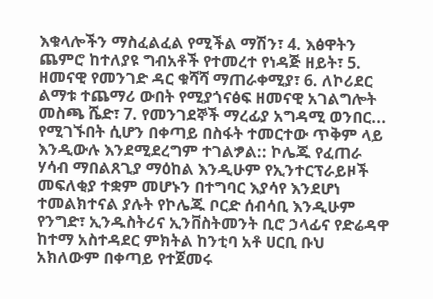እቁላሎችን ማስፈልፈል የሚችል ማሽን፣ 4. እፅዋትን ጨምሮ ከተለያዩ ግብአቶች የተመረተ የነዳጅ ዘይት፣ 5. ዘመናዊ የመንገድ ዳር ቁሻሻ ማጠራቀሚያ፣ 6. ለኮሪደር ልማቱ ተጨማሪ ውበት የሚያጎናፅፍ ዘመናዊ አገልግሎት መስጫ ሼድ፣ 7. የመንገደኞች ማረፊያ አግዳሚ ወንበር... የሚገኙበት ሲሆን በቀጣይ በስፋት ተመርተው ጥቅም ላይ እንዲውሉ እንደሚደረግም ተገልፇል:: ኮሌጁ የፈጠራ ሃሳብ ማበልጸጊያ ማዕከል እንዲሁም የኢንተርፕራይዞች መፍለቂያ ተቋም መሆኑን በተግባር እያሳየ እንደሆነ ተመልክተናል ያሉት የኮሌጁ ቦርድ ሰብሳቢ እንዲሁም የንግድ፣ ኢንዱስትሪና ኢንቨስትመንት ቢሮ ኃላፊና የድሬዳዋ ከተማ አስተዳደር ምክትል ከንቲባ አቶ ሀርቢ ቡህ አክለውም በቀጣይ የተጀመሩ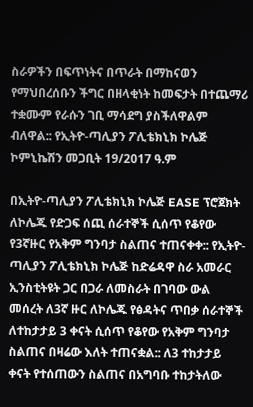ስራዎችን በፍጥነትና በጥራት በማከናወን የማህበረሰቡን ችግር በዘላቂነት ከመፍታት በተጨማሪ ተቋሙም የራሱን ገቢ ማሳደግ ያስችለዋልም ብለዋል:: የኢትዮ-ጣሊያን ፖሊቴክኒክ ኮሌጅ ኮምኒኬሽን መጋቢት 19/2017 ዓ.ም

በኢትዮ-ጣሊያን ፖሊቴክኒክ ኮሌጅ EASE ፕሮጀክት ለኮሌጁ የድጋፍ ሰጪ ሰራተኞች ሲሰጥ የቆየው የ3ኛዙር የአቅም ግንባታ ስልጠና ተጠናቀቀ:: የኢትዮ-ጣሊያን ፖሊቴክኒክ ኮሌጅ ከድሬዳዋ ስራ አመራር ኢንስቲትዩት ጋር በጋራ ለመስራት በገባው ውል መሰረት ለ3ኛ ዙር ለኮሌጁ የፅዳትና ጥበቃ ሰራተኞች ለተከታታይ 3 ቀናት ሲሰጥ የቆየው የአቅም ግንባታ ስልጠና በዛሬው እለት ተጠናቋል:: ለ3 ተከታታይ ቀናት የተሰጠውን ስልጠና በአግባቡ ተከታትለው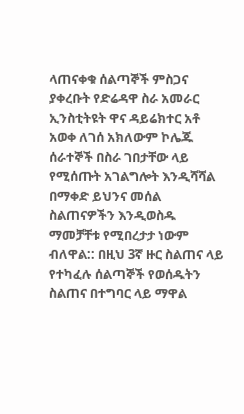ላጠናቀቁ ሰልጣኞች ምስጋና ያቀረቡት የድሬዳዋ ስራ አመራር ኢንስቲትዩት ዋና ዳይሬክተር አቶ አወቀ ለገሰ አክለውም ኮሌጁ ሰራተኞች በስራ ገበታቸው ላይ የሚሰጡት አገልግሎት እንዲሻሻል በማቀድ ይህንና መሰል ስልጠናዎችን እንዲወስዱ ማመቻቸቱ የሚበረታታ ነውም ብለዋል:: በዚህ 3ኛ ዙር ስልጠና ላይ የተካፈሉ ሰልጣኞች የወሰዱትን ስልጠና በተግባር ላይ ማዋል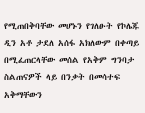የሚጠበቅባቸው መሆኑን የገለፁት የኮሌጁ ዲን አቶ ታደለ አሰፋ አክለውም በቀጣይ በሚፈጠርላቸው መሰል የአቅም ግንባታ ስልጠናዎች ላይ በንቃት በመሳተፍ አቅማቸውን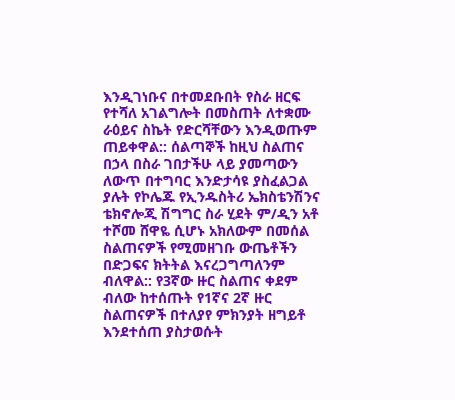እንዲገነቡና በተመደቡበት የስራ ዘርፍ የተሻለ አገልግሎት በመስጠት ለተቋሙ ራዕይና ስኬት የድርሻቸውን እንዲወጡም ጠይቀዋል:: ሰልጣኞች ከዚህ ስልጠና በኃላ በስራ ገበታችሁ ላይ ያመጣውን ለውጥ በተግባር እንድታሳዩ ያስፈልጋል ያሉት የኮሌጁ የኢንዱስትሪ ኤክስቴንሽንና ቴክኖሎጂ ሽግግር ስራ ሂደት ም/ዲን አቶ ተሾመ ሸዋዬ ሲሆኑ አክለውም በመሰል ስልጠናዎች የሚመዘገቡ ውጤቶችን በድጋፍና ክትትል እናረጋግጣለንም ብለዋል:: የ3ኛው ዙር ስልጠና ቀደም ብለው ከተሰጡት የ1ኛና 2ኛ ዙር ስልጠናዎች በተለያየ ምክንያት ዘግይቶ እንደተሰጠ ያስታወሱት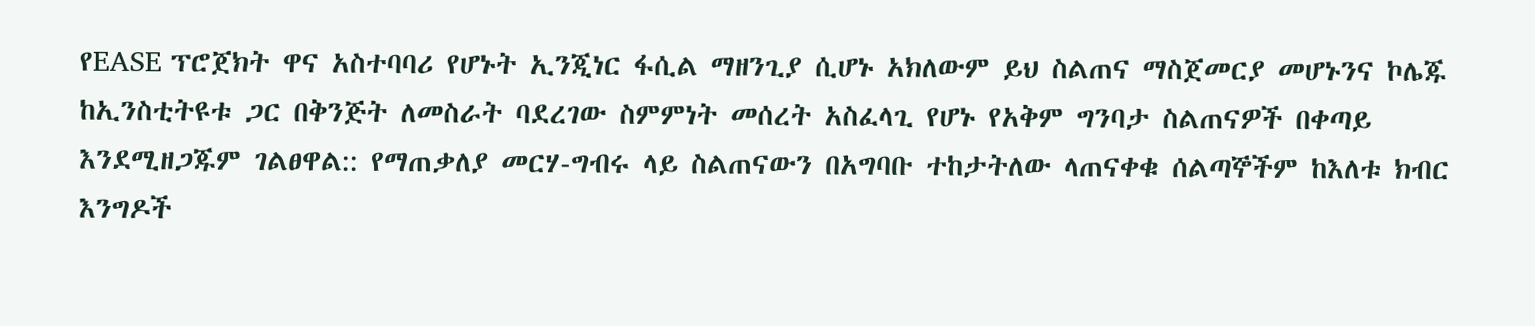የEASE ፕሮጀክት ዋና አስተባባሪ የሆኑት ኢንጂነር ፋሲል ማዘንጊያ ሲሆኑ አክለውም ይህ ስልጠና ማስጀመርያ መሆኑንና ኮሌጁ ከኢንስቲትዩቱ ጋር በቅንጅት ለመስራት ባደረገው ስምምነት መሰረት አስፈላጊ የሆኑ የአቅም ግንባታ ስልጠናዎች በቀጣይ እንደሚዘጋጁም ገልፀዋል:: የማጠቃለያ መርሃ-ግብሩ ላይ ስልጠናውን በአግባቡ ተከታትለው ላጠናቀቁ ሰልጣኞችም ከእለቱ ክብር እንግዶች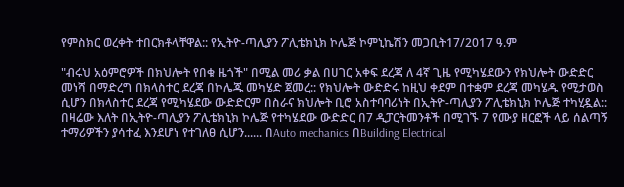የምስክር ወረቀት ተበርክቶላቸዋል:: የኢትዮ-ጣሊያን ፖሊቴክኒክ ኮሌጅ ኮምኒኬሽን መጋቢት17/2017 ዓ.ም

"ብሩህ አዕምሮዎች በክህሎት የበቁ ዜጎች" በሚል መሪ ቃል በሀገር አቀፍ ደረጃ ለ 4ኛ ጊዜ የሚካሄደውን የክህሎት ውድድር መነሻ በማድረግ በክላስተር ደረጃ በኮሌጁ መካሄድ ጀመረ:: የክህሎት ውድድሩ ከዚህ ቀደም በተቋም ደረጃ መካሄዱ የሚታወስ ሲሆን በክላስተር ደረጃ የሚካሄደው ውድድርም በስራና ክህሎት ቢሮ አስተባባሪነት በኢትዮ-ጣሊያን ፖሊቴክኒክ ኮሌጅ ተካሂዷል:: በዛሬው እለት በኢትዮ-ጣሊያን ፖሊቴክኒክ ኮሌጅ የተካሄደው ውድድር በ7 ዲፓርትመንቶች በሚገኙ 7 የሙያ ዘርፎች ላይ ሰልጣኝ ተማሪዎችን ያሳተፈ እንደሆነ የተገለፀ ሲሆን...... በAuto mechanics በBuilding Electrical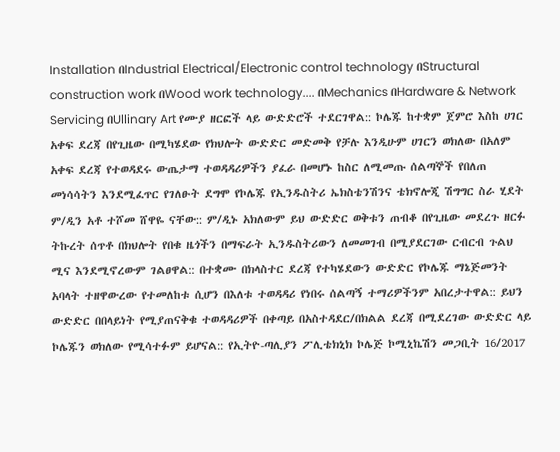Installation በIndustrial Electrical/Electronic control technology በStructural construction work በWood work technology.... በMechanics በHardware & Network Servicing በUllinary Art የሙያ ዘርፎች ላይ ውድድሮች ተደርገዋል:: ኮሌጁ ከተቋም ጀምሮ እስከ ሀገር አቀፍ ደረጃ በየጊዜው በሚካሄደው የክህሎት ውድድር መድመቅ የቻሉ እንዲሁም ሀገርን ወክለው በአለም አቀፍ ደረጃ የተወዳደሩ ውጤታማ ተወዳዳሪዎችን ያፈራ በመሆኑ ከስር ለሚመጡ ሰልጣኞች የበለጠ መነሳሳትን እንደሚፈጥር የገለፁት ደግሞ የኮሌጁ የኢንዱስትሪ ኤክስቴንሽንና ቴክኖሎጂ ሽግግር ስራ ሂደት ም/ዲን አቶ ተሾመ ሸዋዬ ናቸው:: ም/ዲኑ አክለውም ይህ ውድድር ወቅቱን ጠብቆ በየጊዜው መደረጉ ዘርፉ ትኩረት ሰጥቶ በክህሎት የበቁ ዜጎችን በማፍራት ኢንዱስትሪውን ለመመገብ በሚያደርገው ርብርብ ጉልህ ሚና እንደሚኖረውም ገልፀዋል:: በተቋሙ በክላስተር ደረጃ የተካሄደውን ውድድር የኮሌጁ ማኔጅመንት አባላት ተዘዋውረው የተመለከቱ ሲሆን በእለቱ ተወዳዳሪ የነበሩ ሰልጣኝ ተማሪዎችንም አበረታተዋል:: ይህን ውድድር በበላይነት የሚያጠናቅቁ ተወዳዳሪዎች በቀጣይ በአስተዳደር/በክልል ደረጃ በሚደረገው ውድድር ላይ ኮሌጁን ወክለው የሚሳተፉም ይሆናል:: የኢትዮ-ጣሊያን ፖሊቴክኒክ ኮሌጅ ኮሚኒኬሽን መጋቢት 16/2017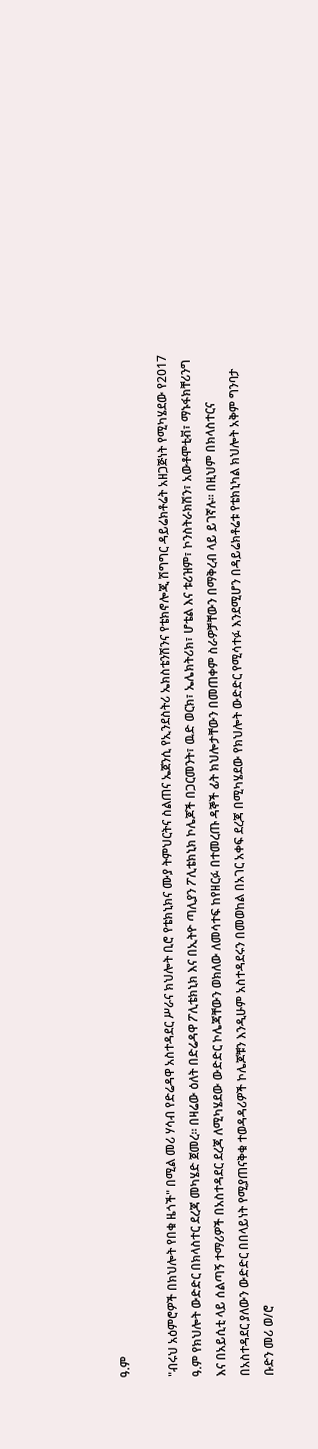ዓ.ም

"ብሩህ አዕምሮዎች በክህሎት የበቁ ዜጎች" በሚል መሪ ሃሳብ የድሬዳዋ አስተዳደር ሥራና ክህሎት ቢሮ የቴክኒክና ሙያ ትምህርትና ስልጠና ኤጀንሲ የኢንደስትሪ ኤክስቴንሽንና የቴክኖሎጂ ሽግግር ዳይሬክቶሬት አዘጋጅነት የሚካሄደው የ2017 ዓ.ም የክህሎት ውድድር በክላስተር ደረጃ መካሄድ ጀመረ። በዛሬው ዕለት በድሬዳዋ ፖሊቴክኒክ እና በኢትዮ ጣሊያን ፖሊቴክኒክ ኮሌጆች በጋርመንት፣ ዉድ ወርክ፣ ኤሌክትሪክ፣ ሆቴል እና ቱሪዝም፣ ኮንስትራክሽን፣ አውቶሞቲቭ፣ ማኑፋክቸሪንግ እና በአይሲቲ ላይ ሰልጣኝ ተማሪዎች በአስተዳደር ደረጃ ለሚካሄደው ውድድር ኮሌጃቸውን ወክለው ለመሳተፍ ከየዘርፉ በተመረጡ ዳኞች ፊት ክህሎታቸውን በመጠቀም ስራዎቻቸውን በማቅረብ ላይ ይገኛሉ። በዚህም በክላስተርና በአስተዳደር ያለውን ውድድር በበላይነት የሚያጠናቅቁ ተወዳዳሪዎች ኮሌጆቹን እንዲሁም አስተዳደሩን በመወከል በአገር አቀፍ ደረጃ በሚካሄደው የክህሎት ውድድር የሚሳተፉ እንደሚሆን በዳይሬክቶሬቱ የቴክኒካል ክህሎት አቅም ግንባታ ቡድን መሪ ወ/ሮ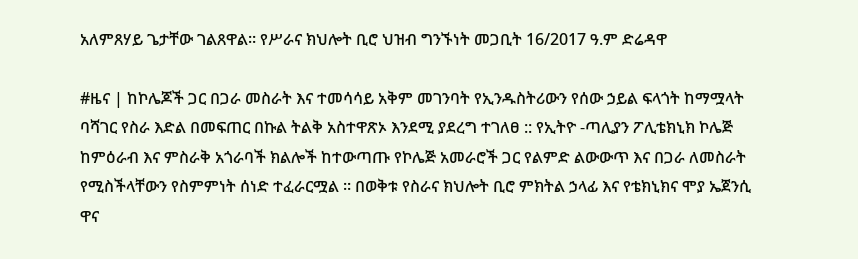አለምጸሃይ ጌታቸው ገልጸዋል። የሥራና ክህሎት ቢሮ ህዝብ ግንኙነት መጋቢት 16/2017 ዓ.ም ድሬዳዋ

#ዜና | ከኮሌጆች ጋር በጋራ መስራት እና ተመሳሳይ አቅም መገንባት የኢንዱስትሪውን የሰው ኃይል ፍላጎት ከማሟላት ባሻገር የስራ እድል በመፍጠር በኩል ትልቅ አስተዋጽኦ እንደሚ ያደረግ ተገለፀ :: የኢትዮ -ጣሊያን ፖሊቴክኒክ ኮሌጅ ከምዕራብ እና ምስራቅ አጎራባች ክልሎች ከተውጣጡ የኮሌጅ አመራሮች ጋር የልምድ ልውውጥ እና በጋራ ለመስራት የሚስችላቸውን የስምምነት ሰነድ ተፈራርሟል ። በወቅቱ የስራና ክህሎት ቢሮ ምክትል ኃላፊ እና የቴክኒክና ሞያ ኤጀንሲ ዋና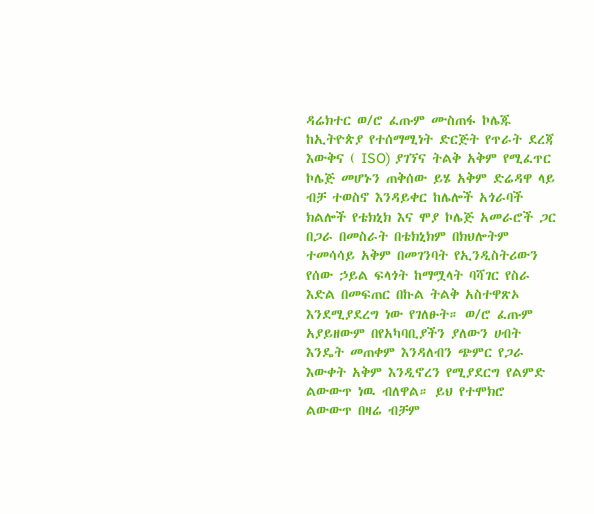ዳሬክተር ወ/ሮ ፈጡም ሙስጠፋ ኮሌጁ ከኢትዮጵያ የተሰማሚነት ድርጅት የጥራት ደረጃ እውቅና ( ISO) ያገኘና ትልቅ አቅም የሚፈጥር ኮሌጅ መሆኑን ጠቅሰው ይሄ አቅም ድሬዳዋ ላይ ብቻ ተወስኖ እንዳይቀር ከሌሎች አጎራባች ክልሎች የቴክኒክ እና ሞያ ኮሌጅ አመራሮች ጋር በጋራ በመስራት በቴክኒክም በክህሎትም ተመሳሳይ አቅም በመገንባት የኢንዲስትሪውን የሰው ኃይል ፍላጎት ከማሟላት ባሻገር የስራ እድል በመፍጠር በኩል ትልቅ አስተዋጽኦ እንደሚያደረግ ነው የገለፁት። ወ/ሮ ፈጡም አያይዘውም በየአካባቢያችን ያለውን ሀብት እንዴት መጠቀም እንዳለብን ጭምር የጋራ እውቀት አቅም እንዲኖረን የሚያደርግ የልምድ ልውውጥ ነዉ ብለዋል። ይህ የተሞክሮ ልውውጥ በዛሬ ብቻም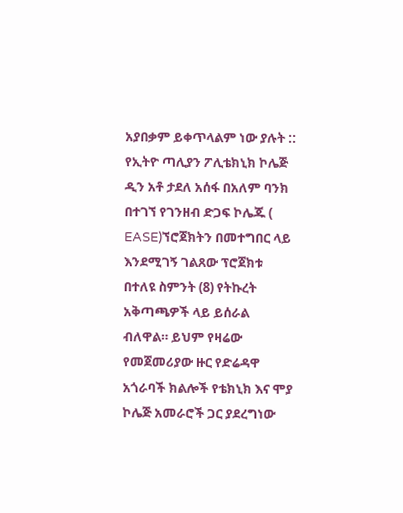አያበቃም ይቀጥላልም ነው ያሉት :: የኢትዮ ጣሊያን ፖሊቴክኒክ ኮሌጅ ዲን አቶ ታደለ አሰፋ በአለም ባንክ በተገኘ የገንዘብ ድጋፍ ኮሌጁ ( EASE)ኘሮጀክትን በመተግበር ላይ እንደሚገኝ ገልጸው ፕሮጀክቱ በተለዩ ስምንት (8) የትኩረት አቅጣጫዎች ላይ ይሰራል ብለዋል። ይህም የዛሬው የመጀመሪያው ዙር የድሬዳዋ አጎራባች ክልሎች የቴክኒክ እና ሞያ ኮሌጅ አመራሮች ጋር ያደረግነው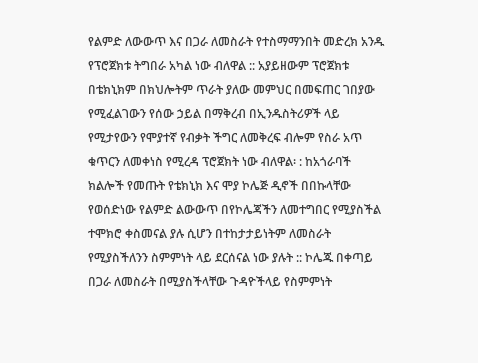የልምድ ለውውጥ እና በጋራ ለመስራት የተስማማንበት መድረክ አንዱ የፕሮጀክቱ ትግበራ አካል ነው ብለዋል :: አያይዘውም ፕሮጀክቱ በቴክኒክም በክህሎትም ጥራት ያለው መምህር በመፍጠር ገበያው የሚፈልገውን የሰው ኃይል በማቅረብ በኢንዱስትሪዎች ላይ የሚታየውን የሞያተኛ የብቃት ችግር ለመቅረፍ ብሎም የስራ አጥ ቁጥርን ለመቀነስ የሚረዳ ፕሮጀክት ነው ብለዋል፡ : ከአጎራባች ክልሎች የመጡት የቴክኒክ እና ሞያ ኮሌጅ ዲኖች በበኩላቸው የወሰድነው የልምድ ልውውጥ በየኮሌጃችን ለመተግበር የሚያስችል ተሞክሮ ቀስመናል ያሉ ሲሆን በተከታታይነትም ለመስራት የሚያስችለንን ስምምነት ላይ ደርሰናል ነው ያሉት :: ኮሌጁ በቀጣይ በጋራ ለመስራት በሚያስችላቸው ጉዳዮችላይ የስምምነት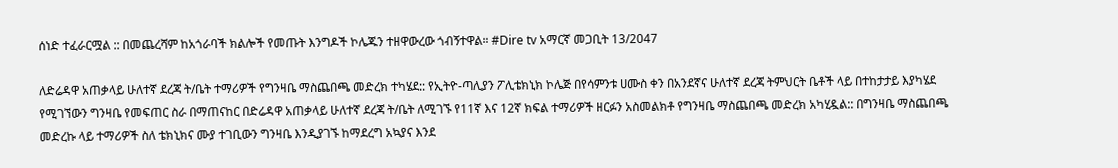ሰነድ ተፈራርሟል :: በመጨረሻም ከአጎራባች ክልሎች የመጡት እንግዶች ኮሌጁን ተዘዋውረው ጎብኝተዋል። #Dire tv አማርኛ መጋቢት 13/2047

ለድሬዳዋ አጠቃላይ ሁለተኛ ደረጃ ት/ቤት ተማሪዎች የግንዛቤ ማስጨበጫ መድረክ ተካሄደ:: የኢትዮ-ጣሊያን ፖሊቴክኒክ ኮሌጅ በየሳምንቱ ሀሙስ ቀን በአንደኛና ሁለተኛ ደረጃ ትምህርት ቤቶች ላይ በተከታታይ እያካሄደ የሚገኘውን ግንዛቤ የመፍጠር ስራ በማጠናከር በድሬዳዋ አጠቃላይ ሁለተኛ ደረጃ ት/ቤት ለሚገኙ የ11ኛ እና 12ኛ ክፍል ተማሪዎች ዘርፉን አስመልክቶ የግንዛቤ ማስጨበጫ መድረክ አካሂዷል:: በግንዛቤ ማስጨበጫ መድረኩ ላይ ተማሪዎች ስለ ቴክኒክና ሙያ ተገቢውን ግንዛቤ እንዲያገኙ ከማደረግ አኳያና እንደ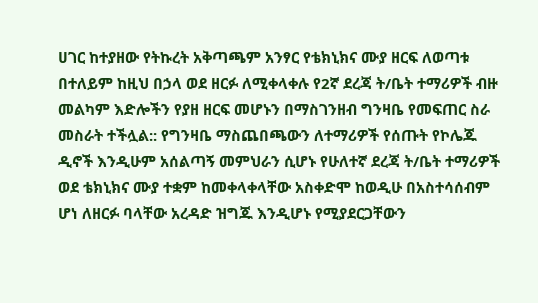ሀገር ከተያዘው የትኩረት አቅጣጫም አንፃር የቴክኒክና ሙያ ዘርፍ ለወጣቱ በተለይም ከዚህ በኃላ ወደ ዘርፉ ለሚቀላቀሉ የ2ኛ ደረጃ ት/ቤት ተማሪዎች ብዙ መልካም እድሎችን የያዘ ዘርፍ መሆኑን በማስገንዘብ ግንዛቤ የመፍጠር ስራ መስራት ተችሏል:: የግንዛቤ ማስጨበጫውን ለተማሪዎች የሰጡት የኮሌጁ ዲኖች እንዲሁም አሰልጣኝ መምህራን ሲሆኑ የሁለተኛ ደረጃ ት/ቤት ተማሪዎች ወደ ቴክኒክና ሙያ ተቋም ከመቀላቀላቸው አስቀድሞ ከወዲሁ በአስተሳሰብም ሆነ ለዘርፉ ባላቸው አረዳድ ዝግጁ እንዲሆኑ የሚያደርጋቸውን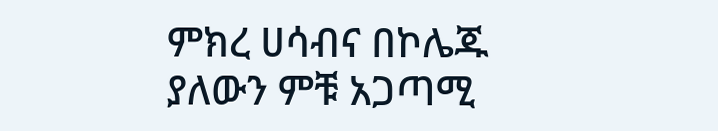ምክረ ሀሳብና በኮሌጁ ያለውን ምቹ አጋጣሚ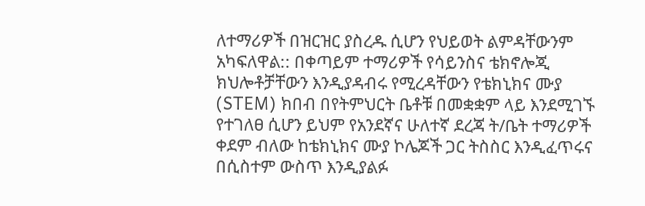ለተማሪዎች በዝርዝር ያስረዱ ሲሆን የህይወት ልምዳቸውንም አካፍለዋል:: በቀጣይም ተማሪዎች የሳይንስና ቴክኖሎጂ ክህሎቶቻቸውን እንዲያዳብሩ የሚረዳቸውን የቴክኒክና ሙያ (STEM) ክበብ በየትምህርት ቤቶቹ በመቋቋም ላይ እንደሚገኙ የተገለፀ ሲሆን ይህም የአንደኛና ሁለተኛ ደረጃ ት/ቤት ተማሪዎች ቀደም ብለው ከቴክኒክና ሙያ ኮሌጆች ጋር ትስስር እንዲፈጥሩና በሲስተም ውስጥ እንዲያልፉ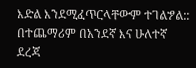እድል እንደሚፈጥርላቸውም ተገልፇል:: በተጨማሪም በአንደኛ እና ሁለተኛ ደረጃ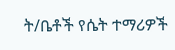ት/ቤቶች የሴት ተማሪዎች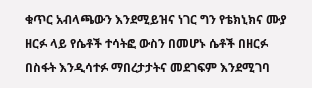ቁጥር አብላጫውን እንደሚይዝና ነገር ግን የቴክኒክና ሙያ ዘርፉ ላይ የሴቶች ተሳትፎ ውስን በመሆኑ ሴቶች በዘርፉ በስፋት እንዲሳተፉ ማበረታታትና መደገፍም እንደሚገባ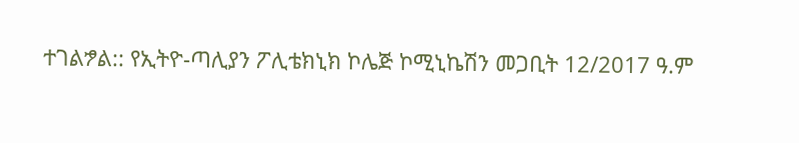ተገልፇል:: የኢትዮ-ጣሊያን ፖሊቴክኒክ ኮሌጅ ኮሚኒኬሽን መጋቢት 12/2017 ዓ.ም